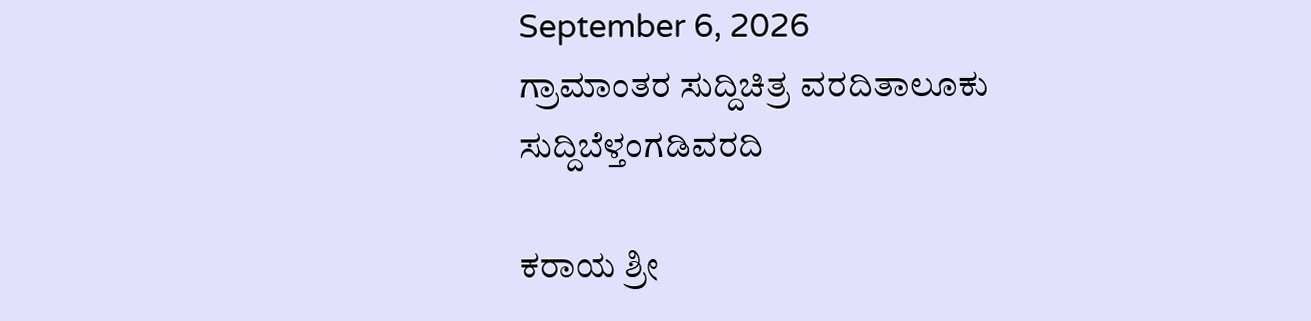September 6, 2026
ಗ್ರಾಮಾಂತರ ಸುದ್ದಿಚಿತ್ರ ವರದಿತಾಲೂಕು ಸುದ್ದಿಬೆಳ್ತಂಗಡಿವರದಿ

ಕರಾಯ ಶ್ರೀ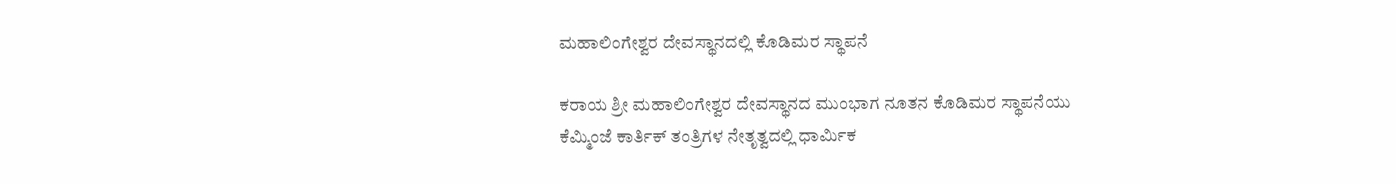ಮಹಾಲಿಂಗೇಶ್ವರ ದೇವಸ್ಥಾನದಲ್ಲಿ ಕೊಡಿಮರ ಸ್ಥಾಪನೆ

ಕರಾಯ ಶ್ರೀ ಮಹಾಲಿಂಗೇಶ್ವರ ದೇವಸ್ಥಾನದ ಮುಂಭಾಗ ನೂತನ ಕೊಡಿಮರ ಸ್ಥಾಪನೆಯು ಕೆಮ್ಮಿಂಜೆ ಕಾರ್ತಿಕ್ ತಂತ್ರಿಗಳ ನೇತೃತ್ವದಲ್ಲಿ ಧಾರ್ಮಿಕ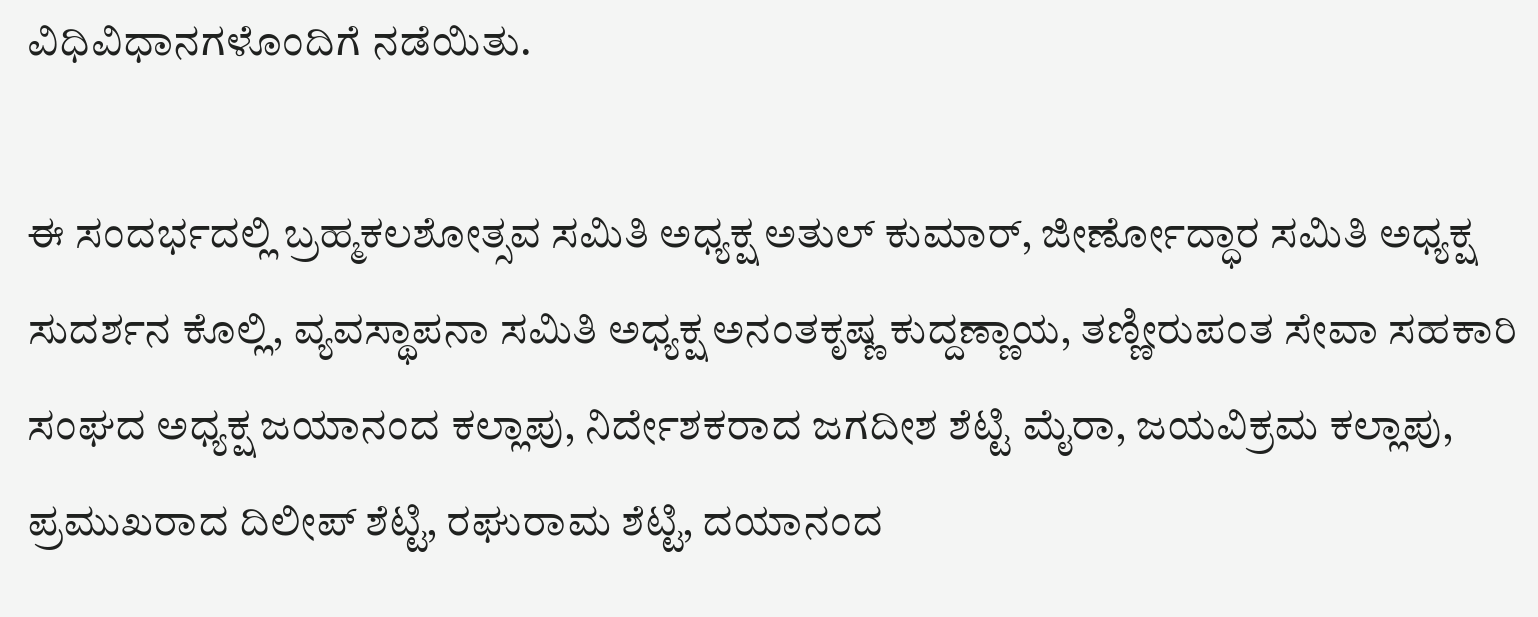ವಿಧಿವಿಧಾನಗಳೊಂದಿಗೆ ನಡೆಯಿತು.

ಈ ಸಂದರ್ಭದಲ್ಲಿ ಬ್ರಹ್ಮಕಲಶೋತ್ಸವ ಸಮಿತಿ ಅಧ್ಯಕ್ಷ ಅತುಲ್ ಕುಮಾರ್, ಜೀರ್ಣೋದ್ಧಾರ ಸಮಿತಿ ಅಧ್ಯಕ್ಷ ಸುದರ್ಶನ ಕೊಲ್ಲಿ, ವ್ಯವಸ್ಥಾಪನಾ ಸಮಿತಿ ಅಧ್ಯಕ್ಷ ಅನಂತಕೃಷ್ಣ ಕುದ್ದಣ್ಣಾಯ, ತಣ್ಣೀರುಪಂತ ಸೇವಾ ಸಹಕಾರಿ ಸಂಘದ ಅಧ್ಯಕ್ಷ ಜಯಾನಂದ ಕಲ್ಲಾಪು, ನಿರ್ದೇಶಕರಾದ ಜಗದೀಶ ಶೆಟ್ಟಿ ಮೈರಾ, ಜಯವಿಕ್ರಮ ಕಲ್ಲಾಪು, ಪ್ರಮುಖರಾದ ದಿಲೀಪ್ ಶೆಟ್ಟಿ, ರಘುರಾಮ ಶೆಟ್ಟಿ, ದಯಾನಂದ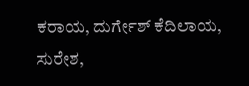ಕರಾಯ, ದುರ್ಗೇಶ್ ಕೆದಿಲಾಯ, ಸುರೇಶ,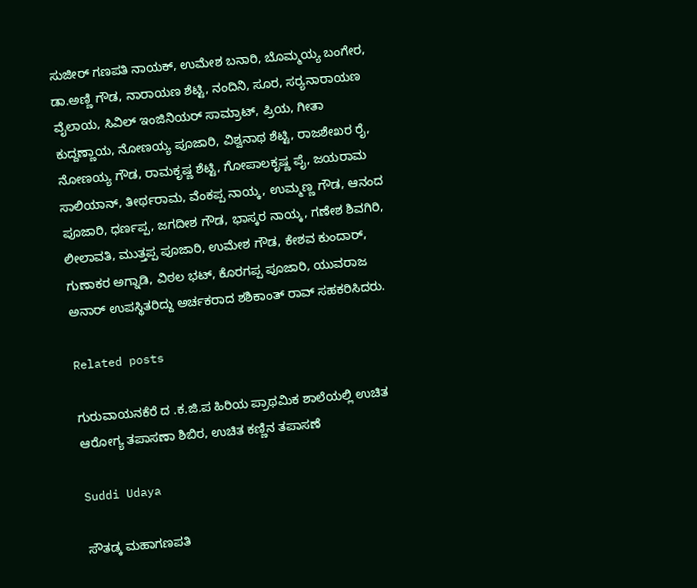ಸುಜೀರ್ ಗಣಪತಿ ನಾಯಕ್, ಉಮೇಶ ಬನಾರಿ, ಬೊಮ್ಮಯ್ಯ ಬಂಗೇರ, ಡಾ.ಅಣ್ಣಿ ಗೌಡ, ನಾರಾಯಣ ಶೆಟ್ಟಿ, ನಂದಿನಿ, ಸೂರ, ಸರ‍್ಯನಾರಾಯಣ ವೈಲಾಯ, ಸಿವಿಲ್ ಇಂಜಿನಿಯರ್ ಸಾಮ್ರಾಟ್, ಪ್ರಿಯ, ಗೀತಾ ಕುದ್ದಣ್ಣಾಯ, ನೋಣಯ್ಯ ಪೂಜಾರಿ, ವಿಶ್ವನಾಥ ಶೆಟ್ಟಿ, ರಾಜಶೇಖರ ರೈ, ನೋಣಯ್ಯ ಗೌಡ, ರಾಮಕೃಷ್ಣ ಶೆಟ್ಟಿ, ಗೋಪಾಲಕೃಷ್ಣ ಪೈ, ಜಯರಾಮ ಸಾಲಿಯಾನ್, ತೀರ್ಥರಾಮ, ವೆಂಕಪ್ಪ ನಾಯ್ಕ, ಉಮ್ಮಣ್ಣ ಗೌಡ, ಆನಂದ ಪೂಜಾರಿ, ಧರ್ಣಪ್ಪ, ಜಗದೀಶ ಗೌಡ, ಭಾಸ್ಕರ ನಾಯ್ಕ, ಗಣೇಶ ಶಿವಗಿರಿ, ಲೀಲಾವತಿ, ಮುತ್ತಪ್ಪ ಪೂಜಾರಿ, ಉಮೇಶ ಗೌಡ, ಕೇಶವ ಕುಂದಾರ್, ಗುಣಾಕರ ಅಗ್ನಾಡಿ, ವಿಠಲ ಭಟ್, ಕೊರಗಪ್ಪ ಪೂಜಾರಿ, ಯುವರಾಜ ಅನಾರ್ ಉಪಸ್ಥಿತರಿದ್ದು ಅರ್ಚಕರಾದ ಶಶಿಕಾಂತ್ ರಾವ್ ಸಹಕರಿಸಿದರು.

Related posts

ಗುರುವಾಯನಕೆರೆ ದ .ಕ.ಜಿ.ಪ ಹಿರಿಯ ಪ್ರಾಥಮಿಕ ಶಾಲೆಯಲ್ಲಿ ಉಚಿತ ಆರೋಗ್ಯ ತಪಾಸಣಾ ಶಿಬಿರ, ಉಚಿತ ಕಣ್ಣಿನ ತಪಾಸಣೆ

Suddi Udaya

ಸೌತಡ್ಕ ಮಹಾಗಣಪತಿ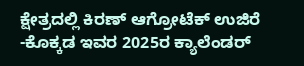ಕ್ಷೇತ್ರದಲ್ಲಿ ಕಿರಣ್ ಆಗ್ರೋಟೆಕ್ ಉಜಿರೆ -ಕೊಕ್ಕಡ ಇವರ 2025ರ ಕ್ಯಾಲೆಂಡರ್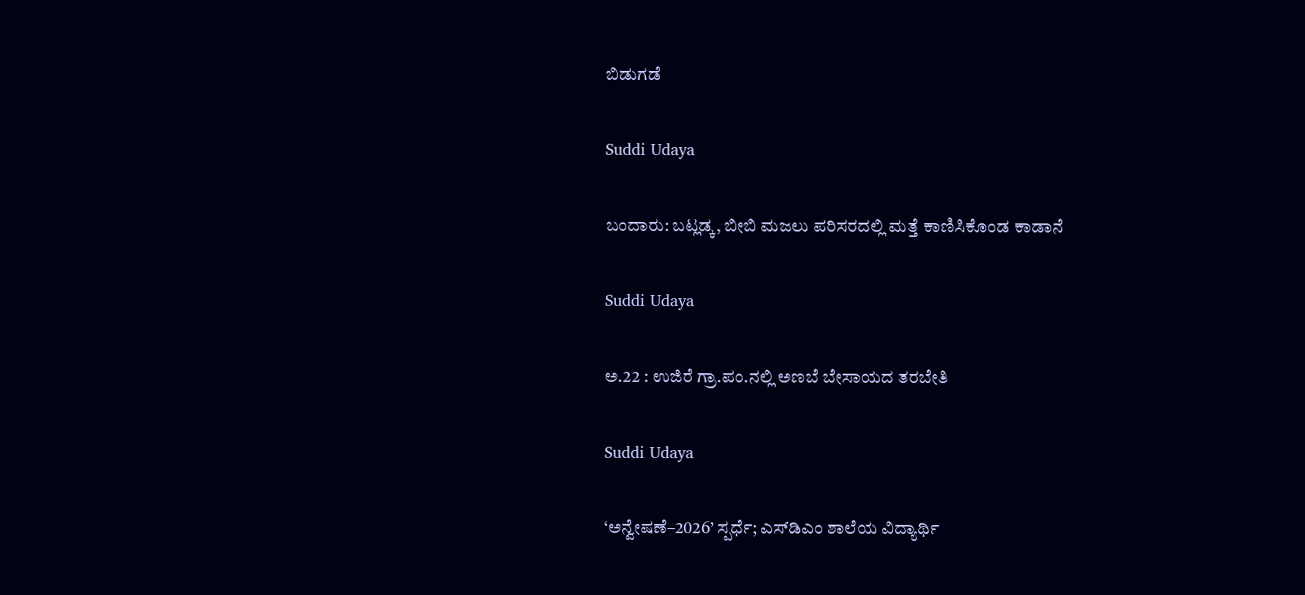ಬಿಡುಗಡೆ

Suddi Udaya

ಬಂದಾರು: ಬಟ್ಲಡ್ಕ, ಬೀಬಿ ಮಜಲು ಪರಿಸರದಲ್ಲಿ ಮತ್ತೆ ಕಾಣಿಸಿಕೊಂಡ ಕಾಡಾನೆ

Suddi Udaya

ಅ.22 : ಉಜಿರೆ ಗ್ರಾ.ಪಂ.ನಲ್ಲಿ ಅಣಬೆ ಬೇಸಾಯದ ತರಬೇತಿ

Suddi Udaya

‘ಅನ್ವೇಷಣೆ–2026’ ಸ್ಪರ್ಧೆ; ಎಸ್‌ಡಿಎಂ ಶಾಲೆಯ ವಿದ್ಯಾರ್ಥಿ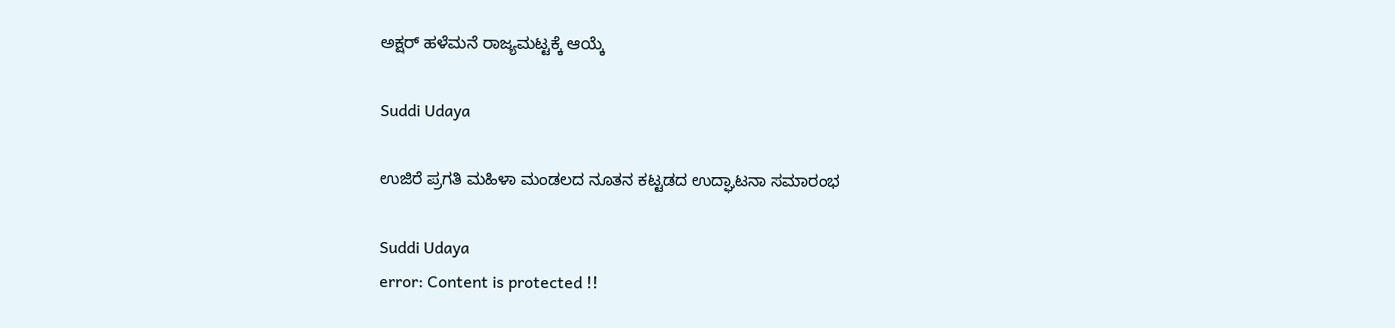ಅಕ್ಷರ್ ಹಳೆಮನೆ ರಾಜ್ಯಮಟ್ಟಕ್ಕೆ ಆಯ್ಕೆ

Suddi Udaya

ಉಜಿರೆ ಪ್ರಗತಿ ಮಹಿಳಾ ಮಂಡಲದ ನೂತನ ಕಟ್ಟಡದ ಉದ್ಘಾಟನಾ ಸಮಾರಂಭ

Suddi Udaya
error: Content is protected !!